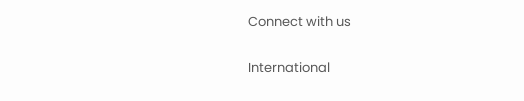Connect with us

International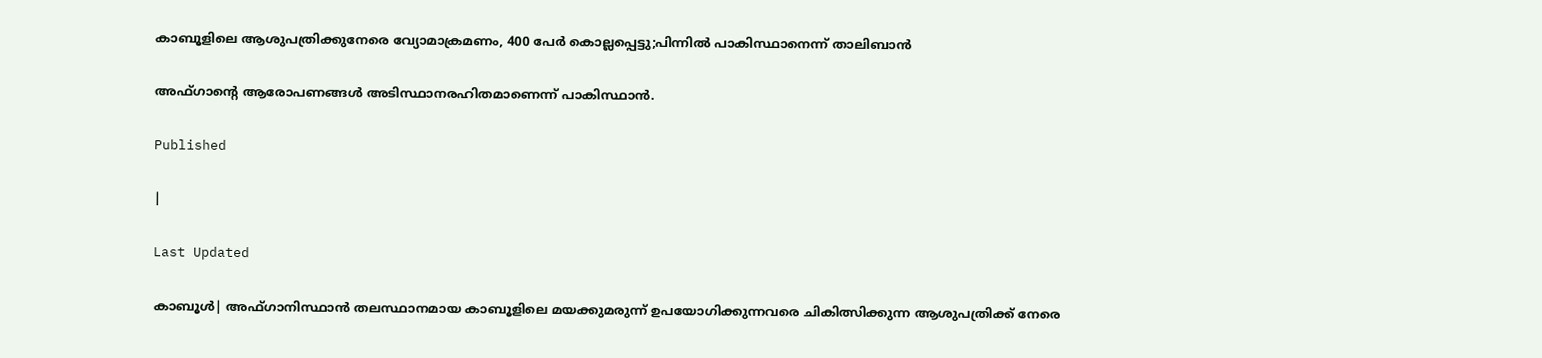കാബൂളിലെ ആശുപത്രിക്കുനേരെ വ്യോമാക്രമണം, 400 പേര്‍ കൊല്ലപ്പെട്ടു;പിന്നില്‍ പാകിസ്ഥാനെന്ന് താലിബാന്‍

അഫ്ഗാന്റെ ആരോപണങ്ങള്‍ അടിസ്ഥാനരഹിതമാണെന്ന് പാകിസ്ഥാന്‍.

Published

|

Last Updated

കാബൂള്‍| അഫ്ഗാനിസ്ഥാന്‍ തലസ്ഥാനമായ കാബൂളിലെ മയക്കുമരുന്ന് ഉപയോഗിക്കുന്നവരെ ചികിത്സിക്കുന്ന ആശുപത്രിക്ക് നേരെ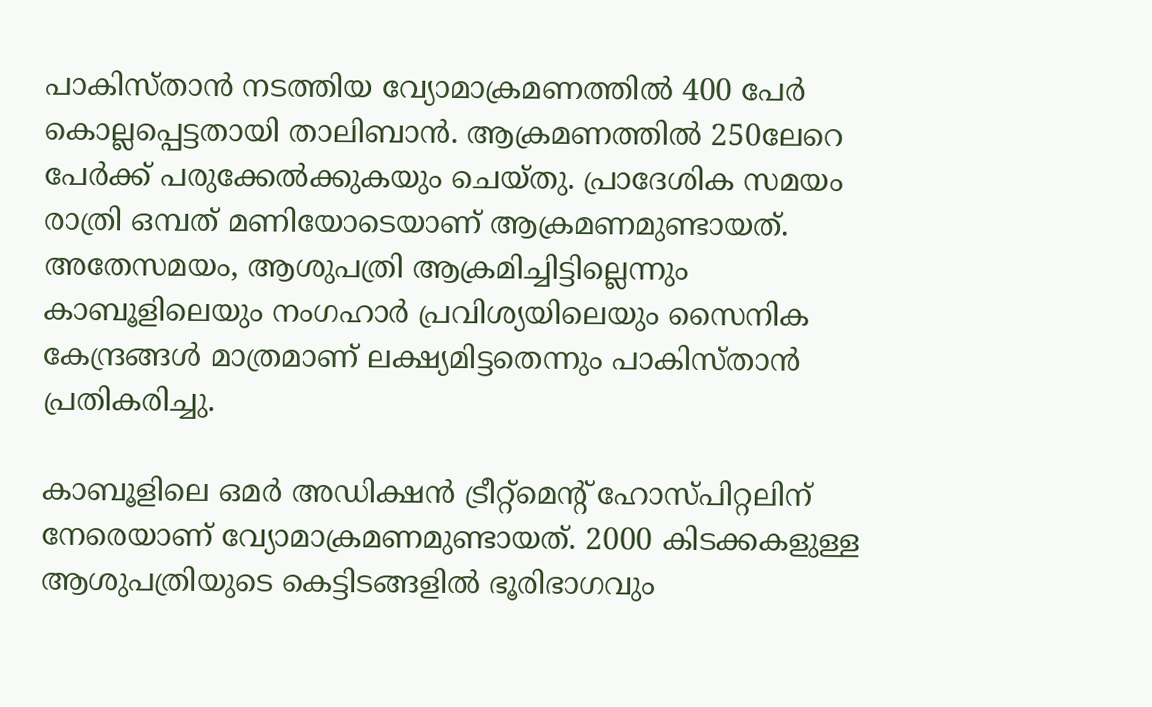പാകിസ്താന്‍ നടത്തിയ വ്യോമാക്രമണത്തില്‍ 400 പേര്‍ കൊല്ലപ്പെട്ടതായി താലിബാന്‍. ആക്രമണത്തില്‍ 250ലേറെ പേര്‍ക്ക് പരുക്കേല്‍ക്കുകയും ചെയ്തു. പ്രാദേശിക സമയം രാത്രി ഒമ്പത് മണിയോടെയാണ് ആക്രമണമുണ്ടായത്. അതേസമയം, ആശുപത്രി ആക്രമിച്ചിട്ടില്ലെന്നും കാബൂളിലെയും നംഗഹാര്‍ പ്രവിശ്യയിലെയും സൈനിക കേന്ദ്രങ്ങള്‍ മാത്രമാണ് ലക്ഷ്യമിട്ടതെന്നും പാകിസ്താന്‍ പ്രതികരിച്ചു.

കാബൂളിലെ ഒമര്‍ അഡിക്ഷന്‍ ട്രീറ്റ്മെന്റ് ഹോസ്പിറ്റലിന് നേരെയാണ് വ്യോമാക്രമണമുണ്ടായത്. 2000 കിടക്കകളുള്ള ആശുപത്രിയുടെ കെട്ടിടങ്ങളില്‍ ഭൂരിഭാഗവും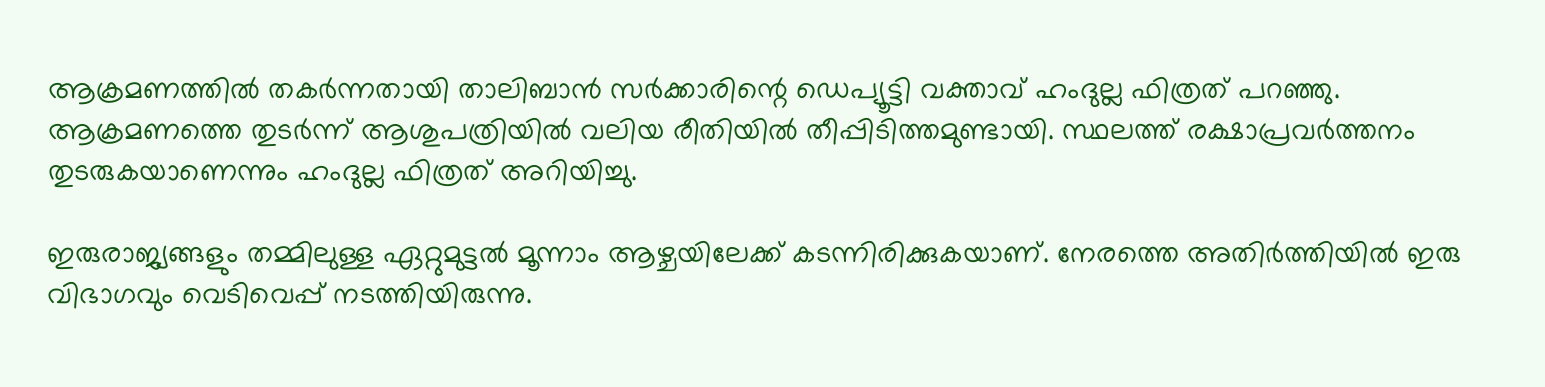ആക്രമണത്തില്‍ തകര്‍ന്നതായി താലിബാന്‍ സര്‍ക്കാരിന്റെ ഡെപ്യൂട്ടി വക്താവ് ഹംദുല്ല ഫിത്രത് പറഞ്ഞു. ആക്രമണത്തെ തുടര്‍ന്ന് ആശുപത്രിയില്‍ വലിയ രീതിയില്‍ തീപ്പിടിത്തമുണ്ടായി. സ്ഥലത്ത് രക്ഷാപ്രവര്‍ത്തനം തുടരുകയാണെന്നും ഹംദുല്ല ഫിത്രത് അറിയിച്ചു.

ഇരുരാജ്യങ്ങളും തമ്മിലുള്ള ഏറ്റുമുട്ടല്‍ മൂന്നാം ആഴ്ചയിലേക്ക് കടന്നിരിക്കുകയാണ്. നേരത്തെ അതിര്‍ത്തിയില്‍ ഇരു വിഭാഗവും വെടിവെപ്പ് നടത്തിയിരുന്നു.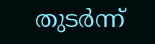തുടര്‍ന്ന്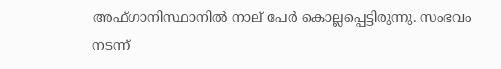അഫ്ഗാനിസ്ഥാനില്‍ നാല് പേര്‍ കൊല്ലപ്പെട്ടിരുന്നു. സംഭവം നടന്ന്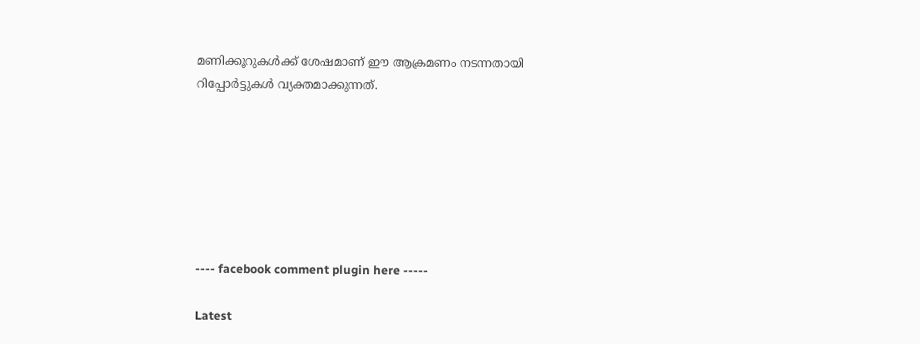മണിക്കൂറുകള്‍ക്ക് ശേഷമാണ് ഈ ആക്രമണം നടന്നതായി റിപ്പോര്‍ട്ടുകള്‍ വ്യക്തമാക്കുന്നത്.







---- facebook comment plugin here -----

Latest